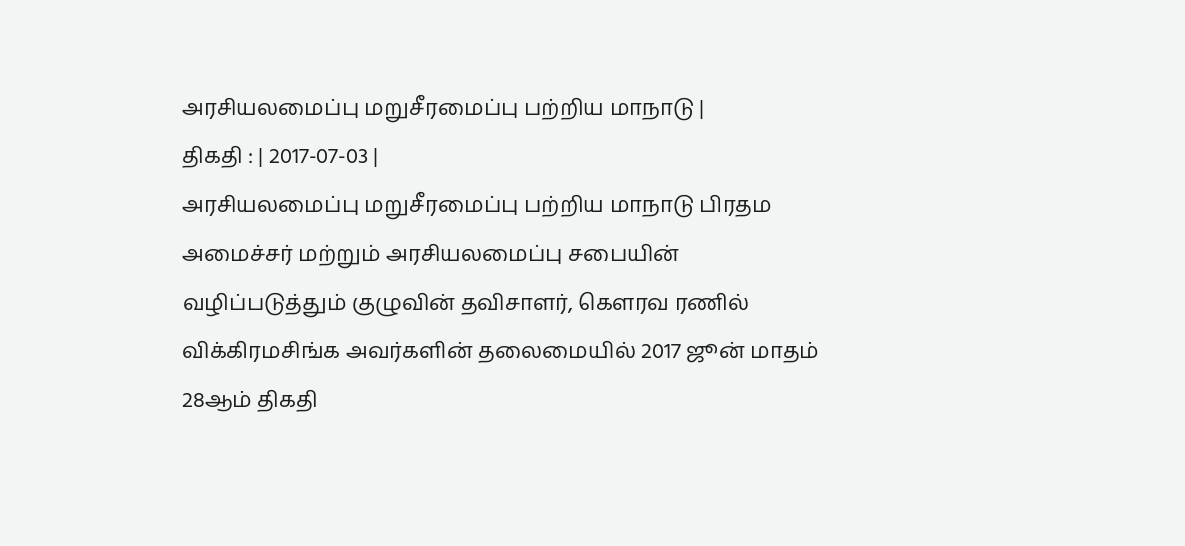அரசியலமைப்பு மறுசீரமைப்பு பற்றிய மாநாடு |
திகதி : | 2017-07-03 |
அரசியலமைப்பு மறுசீரமைப்பு பற்றிய மாநாடு பிரதம அமைச்சர் மற்றும் அரசியலமைப்பு சபையின் வழிப்படுத்தும் குழுவின் தவிசாளர், கௌரவ ரணில் விக்கிரமசிங்க அவர்களின் தலைமையில் 2017 ஜூன் மாதம் 28ஆம் திகதி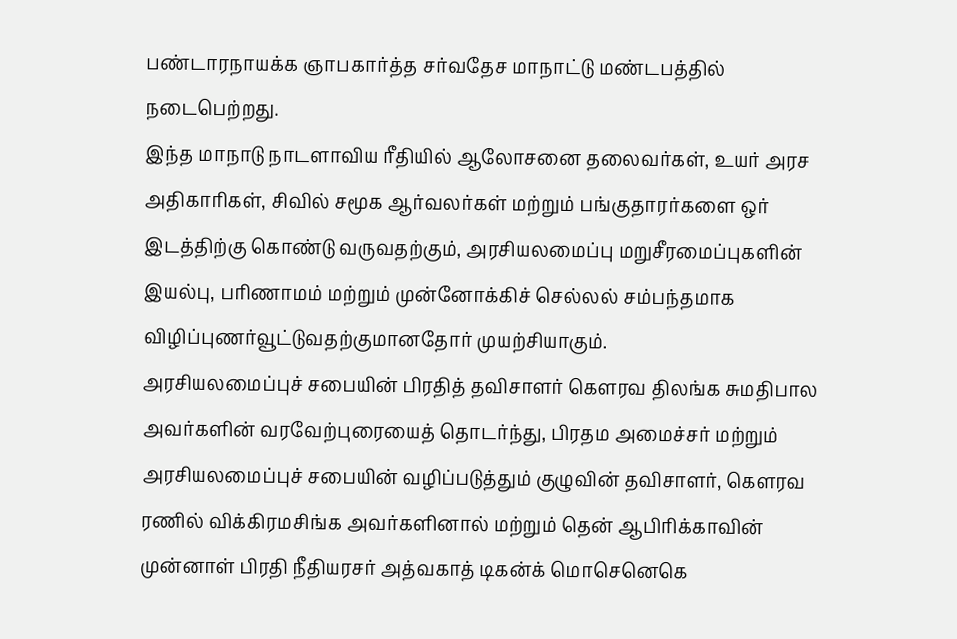பண்டாரநாயக்க ஞாபகார்த்த சர்வதேச மாநாட்டு மண்டபத்தில் நடைபெற்றது.
இந்த மாநாடு நாடளாவிய ரீதியில் ஆலோசனை தலைவர்கள், உயர் அரச அதிகாரிகள், சிவில் சமூக ஆர்வலர்கள் மற்றும் பங்குதாரர்களை ஒர் இடத்திற்கு கொண்டு வருவதற்கும், அரசியலமைப்பு மறுசீரமைப்புகளின் இயல்பு, பரிணாமம் மற்றும் முன்னோக்கிச் செல்லல் சம்பந்தமாக விழிப்புணர்வூட்டுவதற்குமானதோர் முயற்சியாகும்.
அரசியலமைப்புச் சபையின் பிரதித் தவிசாளர் கௌரவ திலங்க சுமதிபால அவர்களின் வரவேற்புரையைத் தொடர்ந்து, பிரதம அமைச்சர் மற்றும் அரசியலமைப்புச் சபையின் வழிப்படுத்தும் குழுவின் தவிசாளர், கௌரவ ரணில் விக்கிரமசிங்க அவர்களினால் மற்றும் தென் ஆபிரிக்காவின் முன்னாள் பிரதி நீதியரசர் அத்வகாத் டிகன்க் மொசெனெகெ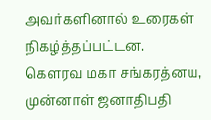அவர்களினால் உரைகள் நிகழ்த்தப்பட்டன.
கௌரவ மகா சங்கரத்னய, முன்னாள் ஜனாதிபதி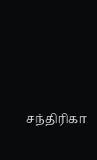சந்திரிகா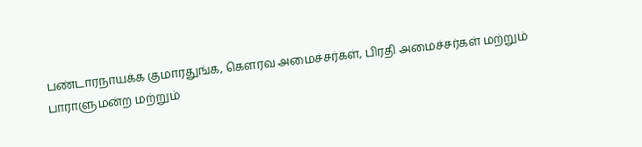பண்டாரநாயக்க குமாரதுங்க, கௌரவ அமைச்சர்கள், பிரதி அமைச்சர்கள் மற்றும் பாராளுமன்ற மற்றும்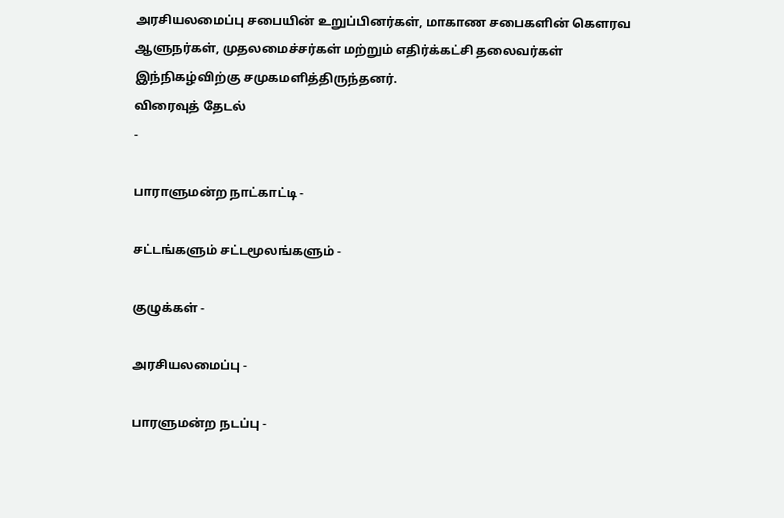அரசியலமைப்பு சபையின் உறுப்பினர்கள், மாகாண சபைகளின் கௌரவ ஆளுநர்கள், முதலமைச்சர்கள் மற்றும் எதிர்க்கட்சி தலைவர்கள் இந்நிகழ்விற்கு சமுகமளித்திருந்தனர்.
விரைவுத் தேடல்
-

பாராளுமன்ற நாட்காட்டி -

சட்டங்களும் சட்டமூலங்களும் -

குழுக்கள் -

அரசியலமைப்பு -

பாரளுமன்ற நடப்பு -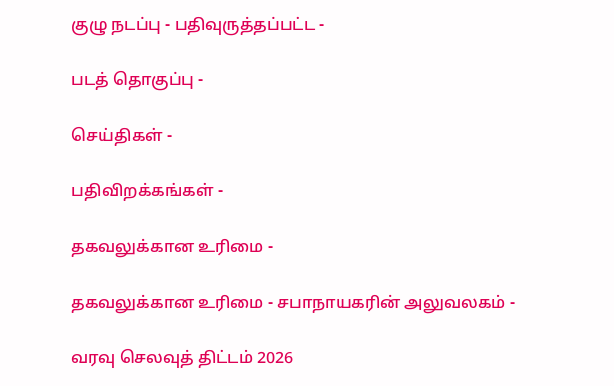குழு நடப்பு - பதிவுருத்தப்பட்ட -

படத் தொகுப்பு -

செய்திகள் -

பதிவிறக்கங்கள் -

தகவலுக்கான உரிமை -

தகவலுக்கான உரிமை - சபாநாயகரின் அலுவலகம் -

வரவு செலவுத் திட்டம் 2026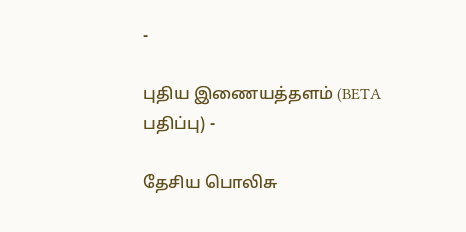-

புதிய இணையத்தளம் (BETA பதிப்பு) -

தேசிய பொலிசு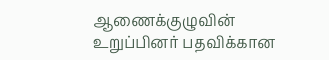ஆணைக்குழுவின் உறுப்பினர் பதவிக்கான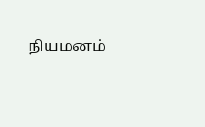நியமனம்